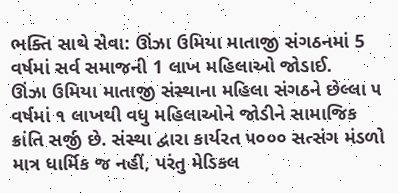ભક્તિ સાથે સેવા: ઊંઝા ઉમિયા માતાજી સંગઠનમાં 5 વર્ષમાં સર્વ સમાજની 1 લાખ મહિલાઓ જોડાઈ.
ઊંઝા ઉમિયા માતાજી સંસ્થાના મહિલા સંગઠને છેલ્લા ૫ વર્ષમાં ૧ લાખથી વધુ મહિલાઓને જોડીને સામાજિક ક્રાંતિ સર્જી છે. સંસ્થા દ્વારા કાર્યરત ૫૦૦૦ સત્સંગ મંડળો માત્ર ધાર્મિક જ નહીં, પરંતુ મેડિકલ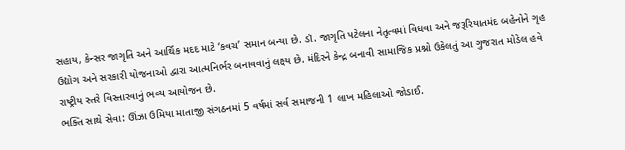સહાય, કેન્સર જાગૃતિ અને આર્થિક મદદ માટે ‘કવચ’ સમાન બન્યા છે. ડૉ. જાગૃતિ પટેલના નેતૃત્વમાં વિધવા અને જરૂરિયાતમંદ બહેનોને ગૃહ ઉદ્યોગ અને સરકારી યોજનાઓ દ્વારા આત્મનિર્ભર બનાવવાનું લક્ષ્ય છે. મંદિરને કેન્દ્ર બનાવી સામાજિક પ્રશ્નો ઉકેલતું આ ગુજરાત મોડેલ હવે રાષ્ટ્રીય સ્તરે વિસ્તારવાનું ભવ્ય આયોજન છે.
ભક્તિ સાથે સેવા: ઊંઝા ઉમિયા માતાજી સંગઠનમાં 5 વર્ષમાં સર્વ સમાજની 1 લાખ મહિલાઓ જોડાઈ.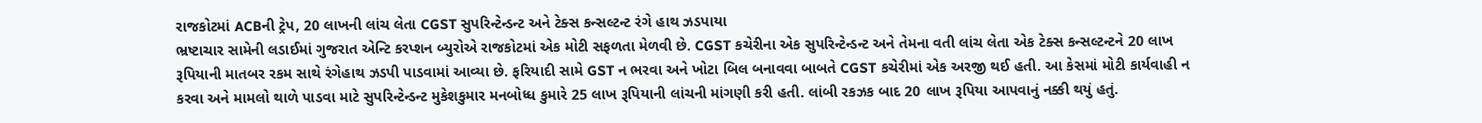રાજકોટમાં ACBની ટ્રેપ, 20 લાખની લાંચ લેતા CGST સુપરિન્ટેન્ડન્ટ અને ટેક્સ કન્સલ્ટન્ટ રંગે હાથ ઝડપાયા
ભ્રષ્ટાચાર સામેની લડાઈમાં ગુજરાત એન્ટિ કરપ્શન બ્યુરોએ રાજકોટમાં એક મોટી સફળતા મેળવી છે. CGST કચેરીના એક સુપરિન્ટેન્ડન્ટ અને તેમના વતી લાંચ લેતા એક ટેક્સ કન્સલ્ટન્ટને 20 લાખ રૂપિયાની માતબર રકમ સાથે રંગેહાથ ઝડપી પાડવામાં આવ્યા છે. ફરિયાદી સામે GST ન ભરવા અને ખોટા બિલ બનાવવા બાબતે CGST કચેરીમાં એક અરજી થઈ હતી. આ કેસમાં મોટી કાર્યવાહી ન કરવા અને મામલો થાળે પાડવા માટે સુપરિન્ટેન્ડન્ટ મુકેશકુમાર મનબોધ્ધ કુમારે 25 લાખ રૂપિયાની લાંચની માંગણી કરી હતી. લાંબી રકઝક બાદ 20 લાખ રૂપિયા આપવાનું નક્કી થયું હતું.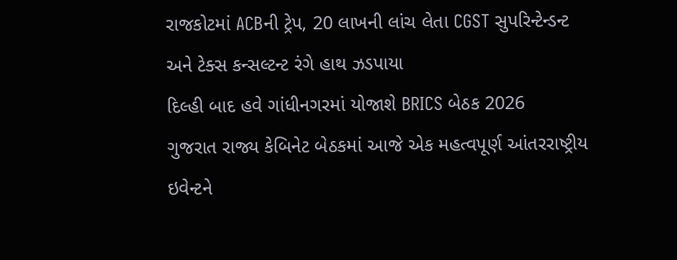રાજકોટમાં ACBની ટ્રેપ, 20 લાખની લાંચ લેતા CGST સુપરિન્ટેન્ડન્ટ અને ટેક્સ કન્સલ્ટન્ટ રંગે હાથ ઝડપાયા
દિલ્હી બાદ હવે ગાંધીનગરમાં યોજાશે BRICS બેઠક 2026
ગુજરાત રાજ્ય કેબિનેટ બેઠકમાં આજે એક મહત્વપૂર્ણ આંતરરાષ્ટ્રીય ઇવેન્ટને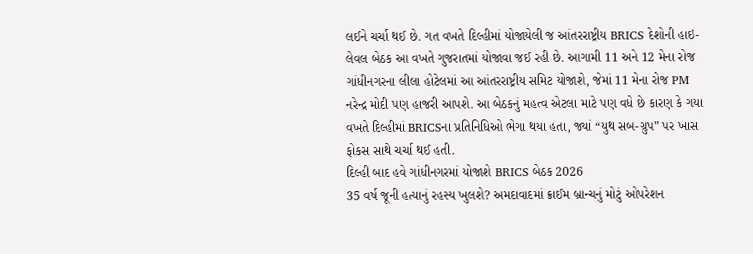લઈને ચર્ચા થઈ છે. ગત વખતે દિલ્હીમાં યોજાયેલી જ આંતરરાષ્ટ્રીય BRICS દેશોની હાઇ-લેવલ બેઠક આ વખતે ગુજરાતમાં યોજાવા જઈ રહી છે. આગામી 11 અને 12 મેના રોજ ગાંધીનગરના લીલા હોટેલમાં આ આંતરરાષ્ટ્રીય સમિટ યોજાશે, જેમાં 11 મેના રોજ PM નરેન્દ્ર મોદી પણ હાજરી આપશે. આ બેઠકનું મહત્વ એટલા માટે પણ વધે છે કારણ કે ગયા વખતે દિલ્હીમાં BRICSના પ્રતિનિધિઓ ભેગા થયા હતા, જ્યાં “યુથ સબ-ગ્રુપ” પર ખાસ ફોકસ સાથે ચર્ચા થઈ હતી.
દિલ્હી બાદ હવે ગાંધીનગરમાં યોજાશે BRICS બેઠક 2026
35 વર્ષ જૂની હત્યાનું રહસ્ય ખુલશે? અમદાવાદમાં ક્રાઈમ બ્રાન્ચનું મોટું ઓપરેશન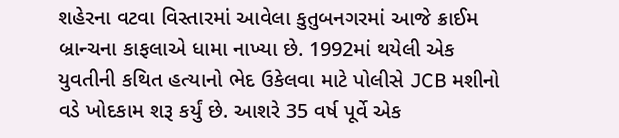શહેરના વટવા વિસ્તારમાં આવેલા કુતુબનગરમાં આજે ક્રાઈમ બ્રાન્ચના કાફલાએ ધામા નાખ્યા છે. 1992માં થયેલી એક યુવતીની કથિત હત્યાનો ભેદ ઉકેલવા માટે પોલીસે JCB મશીનો વડે ખોદકામ શરૂ કર્યું છે. આશરે 35 વર્ષ પૂર્વે એક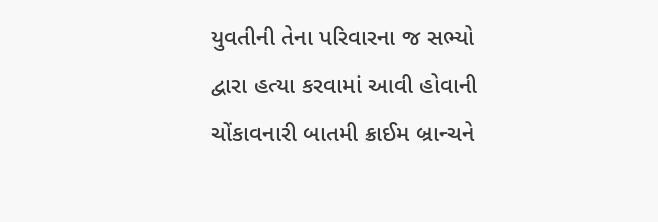યુવતીની તેના પરિવારના જ સભ્યો દ્વારા હત્યા કરવામાં આવી હોવાની ચોંકાવનારી બાતમી ક્રાઈમ બ્રાન્ચને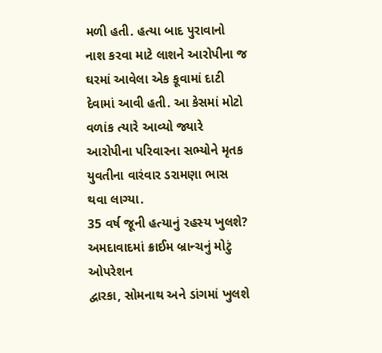મળી હતી. હત્યા બાદ પુરાવાનો નાશ કરવા માટે લાશને આરોપીના જ ઘરમાં આવેલા એક કૂવામાં દાટી દેવામાં આવી હતી. આ કેસમાં મોટો વળાંક ત્યારે આવ્યો જ્યારે આરોપીના પરિવારના સભ્યોને મૃતક યુવતીના વારંવાર ડરામણા ભાસ થવા લાગ્યા.
35 વર્ષ જૂની હત્યાનું રહસ્ય ખુલશે? અમદાવાદમાં ક્રાઈમ બ્રાન્ચનું મોટું ઓપરેશન
દ્વારકા, સોમનાથ અને ડાંગમાં ખુલશે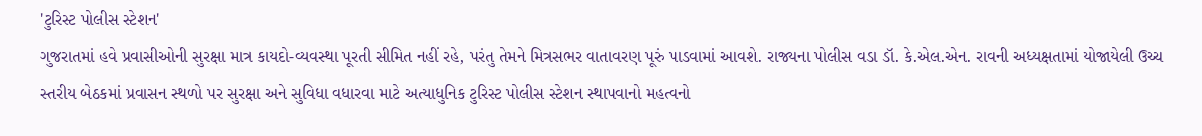'ટુરિસ્ટ પોલીસ સ્ટેશન'
ગુજરાતમાં હવે પ્રવાસીઓની સુરક્ષા માત્ર કાયદો-વ્યવસ્થા પૂરતી સીમિત નહીં રહે, પરંતુ તેમને મિત્રસભર વાતાવરણ પૂરું પાડવામાં આવશે. રાજ્યના પોલીસ વડા ડૉ. કે.એલ.એન. રાવની અધ્યક્ષતામાં યોજાયેલી ઉચ્ચ સ્તરીય બેઠકમાં પ્રવાસન સ્થળો પર સુરક્ષા અને સુવિધા વધારવા માટે અત્યાધુનિક ટુરિસ્ટ પોલીસ સ્ટેશન સ્થાપવાનો મહત્વનો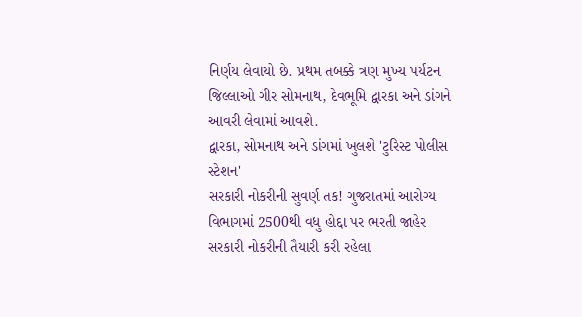નિર્ણય લેવાયો છે. પ્રથમ તબક્કે ત્રણ મુખ્ય પર્યટન જિલ્લાઓ ગીર સોમનાથ, દેવભૂમિ દ્વારકા અને ડાંગને આવરી લેવામાં આવશે.
દ્વારકા, સોમનાથ અને ડાંગમાં ખુલશે 'ટુરિસ્ટ પોલીસ સ્ટેશન'
સરકારી નોકરીની સુવર્ણ તક! ગુજરાતમાં આરોગ્ય વિભાગમાં 2500થી વધુ હોદ્દા પર ભરતી જાહેર
સરકારી નોકરીની તૈયારી કરી રહેલા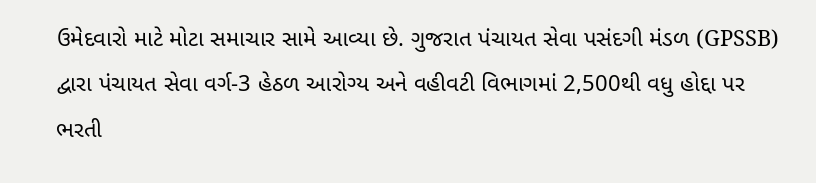ઉમેદવારો માટે મોટા સમાચાર સામે આવ્યા છે. ગુજરાત પંચાયત સેવા પસંદગી મંડળ (GPSSB) દ્વારા પંચાયત સેવા વર્ગ-3 હેઠળ આરોગ્ય અને વહીવટી વિભાગમાં 2,500થી વધુ હોદ્દા પર ભરતી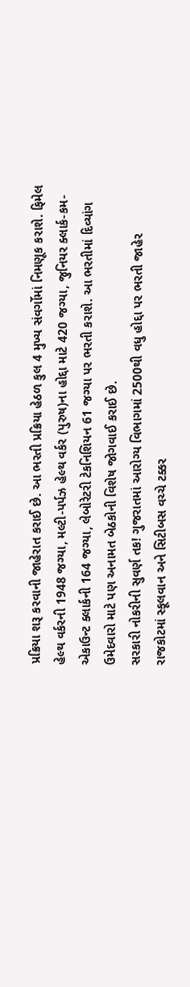પ્રક્રિયા શરૂ કરવાની જાહેરાત કરાઈ છે. આ ભરતી પ્રક્રિયા હેઠળ કુલ 4 મુખ્ય સંવર્ગોમાં નિમણૂક કરાશે. ફિમેલ હેલ્થ વર્કરની 1948 જગ્યા, મલ્ટી-પર્પઝ હેલ્થ વર્કર (પુરુષ)ના હોદ્દા માટે 420 જગ્યા, જુનિયર ક્લાર્ક-કમ-એકાઉન્ટ ક્લાર્કની 164 જગ્યા, લેબોરેટરી ટેકનિશિયન 61 જગ્યા પર ભરતી કરાશે. આ ભરતીમાં દિવ્યાંગ ઉમેદવારો માટે પણ અનામત બેઠકોની વિશેષ જોગવાઈ કરાઈ છે.
સરકારી નોકરીની સુવર્ણ તક! ગુજરાતમાં આરોગ્ય વિભાગમાં 2500થી વધુ હોદ્દા પર ભરતી જાહેર
રાજકોટમાં સ્કૂલવાન અને સિટીબસ વચ્ચે ટક્કર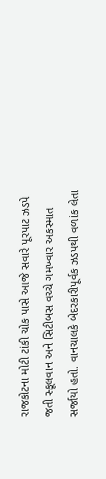રાજકોટના મોટી ટાંકી ચોક પાસે આજે સવારે પૂરપાટ ઝડપે જતી સ્કૂલવાન અને સિટીબસ વચ્ચે ગમખ્વાર અકસ્માત સર્જાયો હતો. વાનચાલકે બેદરકારીપૂર્વક ઝડપથી વળાંક લેતા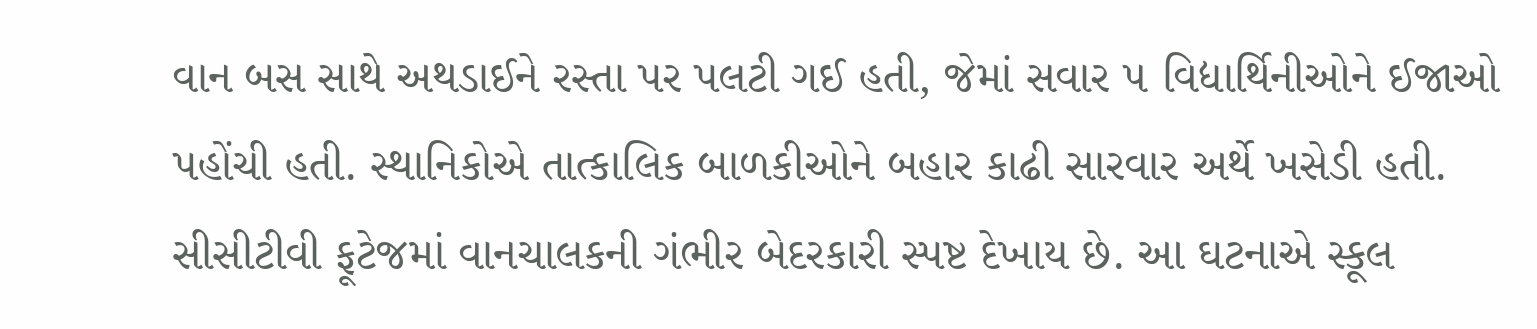વાન બસ સાથે અથડાઈને રસ્તા પર પલટી ગઈ હતી, જેમાં સવાર ૫ વિદ્યાર્થિનીઓને ઈજાઓ પહોંચી હતી. સ્થાનિકોએ તાત્કાલિક બાળકીઓને બહાર કાઢી સારવાર અર્થે ખસેડી હતી. સીસીટીવી ફૂટેજમાં વાનચાલકની ગંભીર બેદરકારી સ્પષ્ટ દેખાય છે. આ ઘટનાએ સ્કૂલ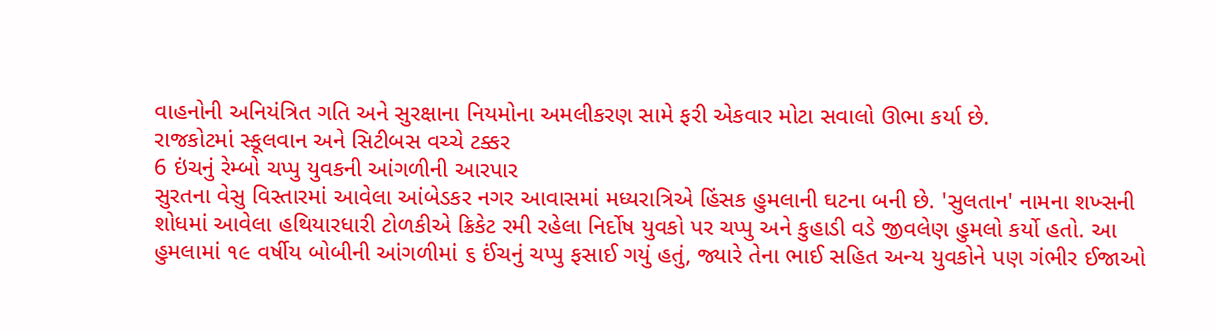વાહનોની અનિયંત્રિત ગતિ અને સુરક્ષાના નિયમોના અમલીકરણ સામે ફરી એકવાર મોટા સવાલો ઊભા કર્યા છે.
રાજકોટમાં સ્કૂલવાન અને સિટીબસ વચ્ચે ટક્કર
6 ઇંચનું રેમ્બો ચપ્પુ યુવકની આંગળીની આરપાર
સુરતના વેસુ વિસ્તારમાં આવેલા આંબેડકર નગર આવાસમાં મધ્યરાત્રિએ હિંસક હુમલાની ઘટના બની છે. 'સુલતાન' નામના શખ્સની શોધમાં આવેલા હથિયારધારી ટોળકીએ ક્રિકેટ રમી રહેલા નિર્દોષ યુવકો પર ચપ્પુ અને કુહાડી વડે જીવલેણ હુમલો કર્યો હતો. આ હુમલામાં ૧૯ વર્ષીય બોબીની આંગળીમાં ૬ ઈંચનું ચપ્પુ ફસાઈ ગયું હતું, જ્યારે તેના ભાઈ સહિત અન્ય યુવકોને પણ ગંભીર ઈજાઓ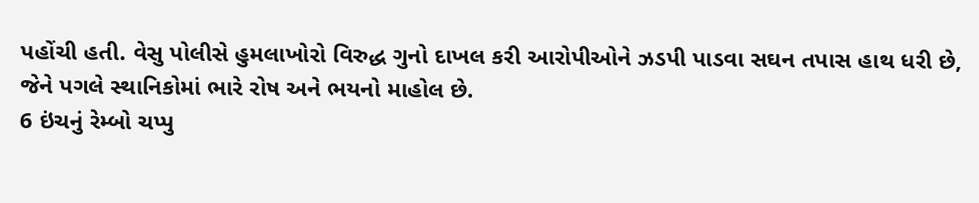પહોંચી હતી. વેસુ પોલીસે હુમલાખોરો વિરુદ્ધ ગુનો દાખલ કરી આરોપીઓને ઝડપી પાડવા સઘન તપાસ હાથ ધરી છે, જેને પગલે સ્થાનિકોમાં ભારે રોષ અને ભયનો માહોલ છે.
6 ઇંચનું રેમ્બો ચપ્પુ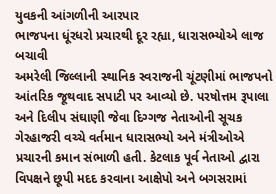યુવકની આંગળીની આરપાર
ભાજપના ધૂંરધરો પ્રચારથી દૂર રહ્યા, ધારાસભ્યોએ લાજ બચાવી
અમરેલી જિલ્લાની સ્થાનિક સ્વરાજની ચૂંટણીમાં ભાજપનો આંતરિક જૂથવાદ સપાટી પર આવ્યો છે. પરષોત્તમ રૂપાલા અને દિલીપ સંઘાણી જેવા દિગ્ગજ નેતાઓની સૂચક ગેરહાજરી વચ્ચે વર્તમાન ધારાસભ્યો અને મંત્રીઓએ પ્રચારની કમાન સંભાળી હતી. કેટલાક પૂર્વ નેતાઓ દ્વારા વિપક્ષને છૂપી મદદ કરવાના આક્ષેપો અને બગસરામાં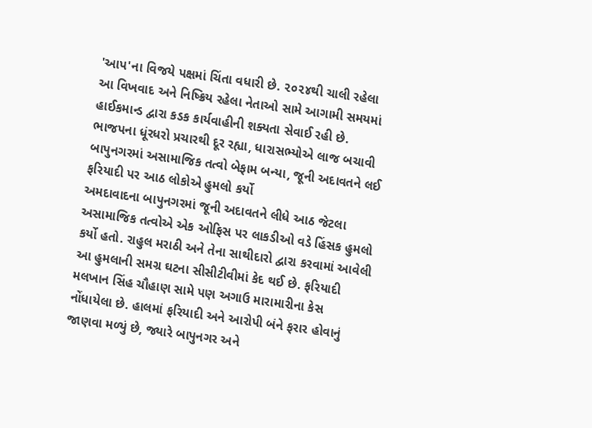'આપ'ના વિજયે પક્ષમાં ચિંતા વધારી છે. ૨૦૨૪થી ચાલી રહેલા આ વિખવાદ અને નિષ્ક્રિય રહેલા નેતાઓ સામે આગામી સમયમાં હાઈકમાન્ડ દ્વારા કડક કાર્યવાહીની શક્યતા સેવાઈ રહી છે.
ભાજપના ધૂંરધરો પ્રચારથી દૂર રહ્યા, ધારાસભ્યોએ લાજ બચાવી
બાપુનગરમાં અસામાજિક તત્વો બેફામ બન્યા, જૂની અદાવતને લઈ ફરિયાદી પર આઠ લોકોએ હુમલો કર્યો
અમદાવાદના બાપુનગરમાં જૂની અદાવતને લીધે આઠ જેટલા અસામાજિક તત્વોએ એક ઓફિસ પર લાકડીઓ વડે હિંસક હુમલો કર્યો હતો. રાહુલ મરાઠી અને તેના સાથીદારો દ્વારા કરવામાં આવેલી આ હુમલાની સમગ્ર ઘટના સીસીટીવીમાં કેદ થઈ છે. ફરિયાદી મલખાન સિંહ ચૌહાણ સામે પણ અગાઉ મારામારીના કેસ નોંધાયેલા છે. હાલમાં ફરિયાદી અને આરોપી બંને ફરાર હોવાનું જાણવા મળ્યું છે, જ્યારે બાપુનગર અને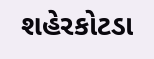શહેરકોટડા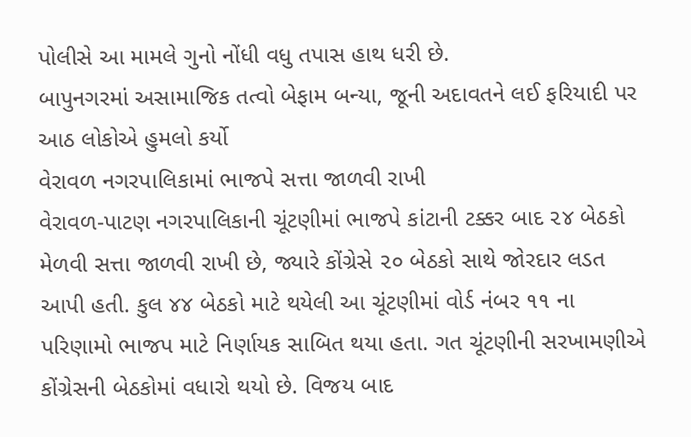પોલીસે આ મામલે ગુનો નોંધી વધુ તપાસ હાથ ધરી છે.
બાપુનગરમાં અસામાજિક તત્વો બેફામ બન્યા, જૂની અદાવતને લઈ ફરિયાદી પર આઠ લોકોએ હુમલો કર્યો
વેરાવળ નગરપાલિકામાં ભાજપે સત્તા જાળવી રાખી
વેરાવળ-પાટણ નગરપાલિકાની ચૂંટણીમાં ભાજપે કાંટાની ટક્કર બાદ ૨૪ બેઠકો મેળવી સત્તા જાળવી રાખી છે, જ્યારે કોંગ્રેસે ૨૦ બેઠકો સાથે જોરદાર લડત આપી હતી. કુલ ૪૪ બેઠકો માટે થયેલી આ ચૂંટણીમાં વોર્ડ નંબર ૧૧ ના પરિણામો ભાજપ માટે નિર્ણાયક સાબિત થયા હતા. ગત ચૂંટણીની સરખામણીએ કોંગ્રેસની બેઠકોમાં વધારો થયો છે. વિજય બાદ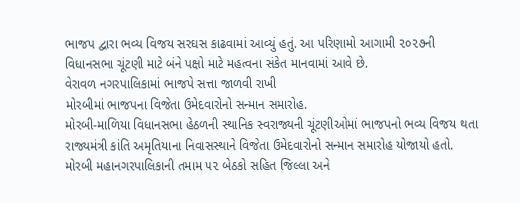ભાજપ દ્વારા ભવ્ય વિજય સરઘસ કાઢવામાં આવ્યું હતું. આ પરિણામો આગામી ૨૦૨૭ની વિધાનસભા ચૂંટણી માટે બંને પક્ષો માટે મહત્વના સંકેત માનવામાં આવે છે.
વેરાવળ નગરપાલિકામાં ભાજપે સત્તા જાળવી રાખી
મોરબીમાં ભાજપના વિજેતા ઉમેદવારોનો સન્માન સમારોહ.
મોરબી-માળિયા વિધાનસભા હેઠળની સ્થાનિક સ્વરાજ્યની ચૂંટણીઓમાં ભાજપનો ભવ્ય વિજય થતા રાજ્યમંત્રી કાંતિ અમૃતિયાના નિવાસસ્થાને વિજેતા ઉમેદવારોનો સન્માન સમારોહ યોજાયો હતો. મોરબી મહાનગરપાલિકાની તમામ ૫૨ બેઠકો સહિત જિલ્લા અને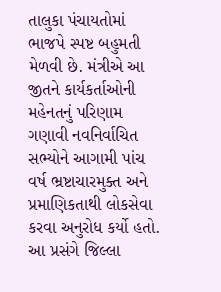તાલુકા પંચાયતોમાં ભાજપે સ્પષ્ટ બહુમતી મેળવી છે. મંત્રીએ આ જીતને કાર્યકર્તાઓની મહેનતનું પરિણામ ગણાવી નવનિર્વાચિત સભ્યોને આગામી પાંચ વર્ષ ભ્રષ્ટાચારમુક્ત અને પ્રમાણિકતાથી લોકસેવા કરવા અનુરોધ કર્યો હતો. આ પ્રસંગે જિલ્લા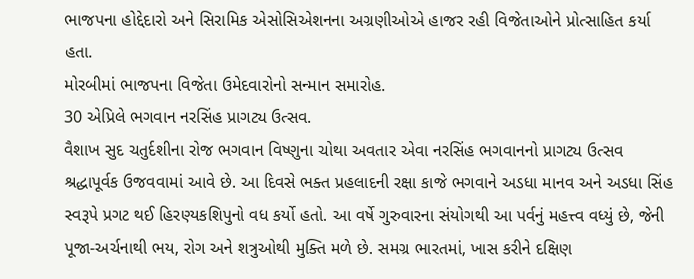ભાજપના હોદ્દેદારો અને સિરામિક એસોસિએશનના અગ્રણીઓએ હાજર રહી વિજેતાઓને પ્રોત્સાહિત કર્યા હતા.
મોરબીમાં ભાજપના વિજેતા ઉમેદવારોનો સન્માન સમારોહ.
30 એપ્રિલે ભગવાન નરસિંહ પ્રાગટ્ય ઉત્સવ.
વૈશાખ સુદ ચતુર્દશીના રોજ ભગવાન વિષ્ણુના ચોથા અવતાર એવા નરસિંહ ભગવાનનો પ્રાગટ્ય ઉત્સવ શ્રદ્ધાપૂર્વક ઉજવવામાં આવે છે. આ દિવસે ભક્ત પ્રહલાદની રક્ષા કાજે ભગવાને અડધા માનવ અને અડધા સિંહ સ્વરૂપે પ્રગટ થઈ હિરણ્યકશિપુનો વધ કર્યો હતો. આ વર્ષે ગુરુવારના સંયોગથી આ પર્વનું મહત્ત્વ વધ્યું છે, જેની પૂજા-અર્ચનાથી ભય, રોગ અને શત્રુઓથી મુક્તિ મળે છે. સમગ્ર ભારતમાં, ખાસ કરીને દક્ષિણ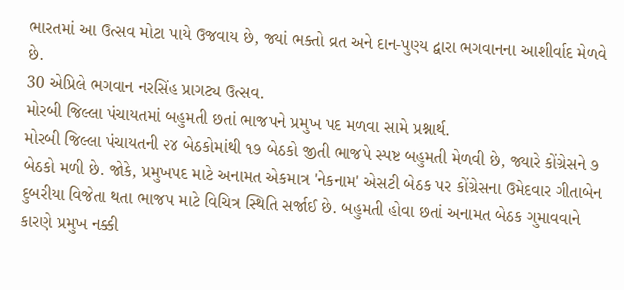ભારતમાં આ ઉત્સવ મોટા પાયે ઉજવાય છે, જ્યાં ભક્તો વ્રત અને દાન-પુણ્ય દ્વારા ભગવાનના આશીર્વાદ મેળવે છે.
30 એપ્રિલે ભગવાન નરસિંહ પ્રાગટ્ય ઉત્સવ.
મોરબી જિલ્લા પંચાયતમાં બહુમતી છતાં ભાજપને પ્રમુખ પદ મળવા સામે પ્રશ્નાર્થ.
મોરબી જિલ્લા પંચાયતની ૨૪ બેઠકોમાંથી ૧૭ બેઠકો જીતી ભાજપે સ્પષ્ટ બહુમતી મેળવી છે, જ્યારે કોંગ્રેસને ૭ બેઠકો મળી છે. જોકે, પ્રમુખપદ માટે અનામત એકમાત્ર 'નેકનામ' એસટી બેઠક પર કોંગ્રેસના ઉમેદવાર ગીતાબેન દુબરીયા વિજેતા થતા ભાજપ માટે વિચિત્ર સ્થિતિ સર્જાઈ છે. બહુમતી હોવા છતાં અનામત બેઠક ગુમાવવાને કારણે પ્રમુખ નક્કી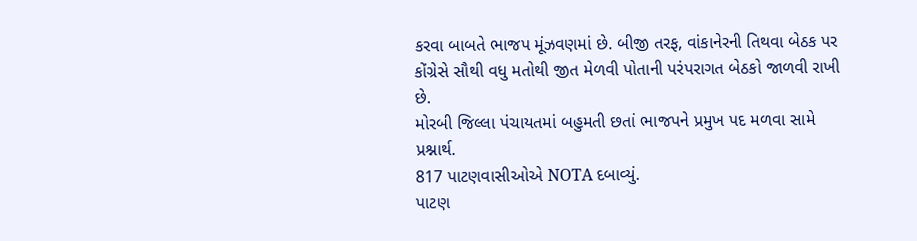કરવા બાબતે ભાજપ મૂંઝવણમાં છે. બીજી તરફ, વાંકાનેરની તિથવા બેઠક પર કોંગ્રેસે સૌથી વધુ મતોથી જીત મેળવી પોતાની પરંપરાગત બેઠકો જાળવી રાખી છે.
મોરબી જિલ્લા પંચાયતમાં બહુમતી છતાં ભાજપને પ્રમુખ પદ મળવા સામે પ્રશ્નાર્થ.
817 પાટણવાસીઓએ NOTA દબાવ્યું.
પાટણ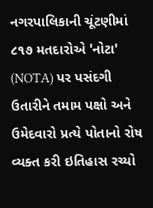નગરપાલિકાની ચૂંટણીમાં ૮૧૭ મતદારોએ 'નોટા' (NOTA) પર પસંદગી ઉતારીને તમામ પક્ષો અને ઉમેદવારો પ્રત્યે પોતાનો રોષ વ્યક્ત કરી ઇતિહાસ રચ્યો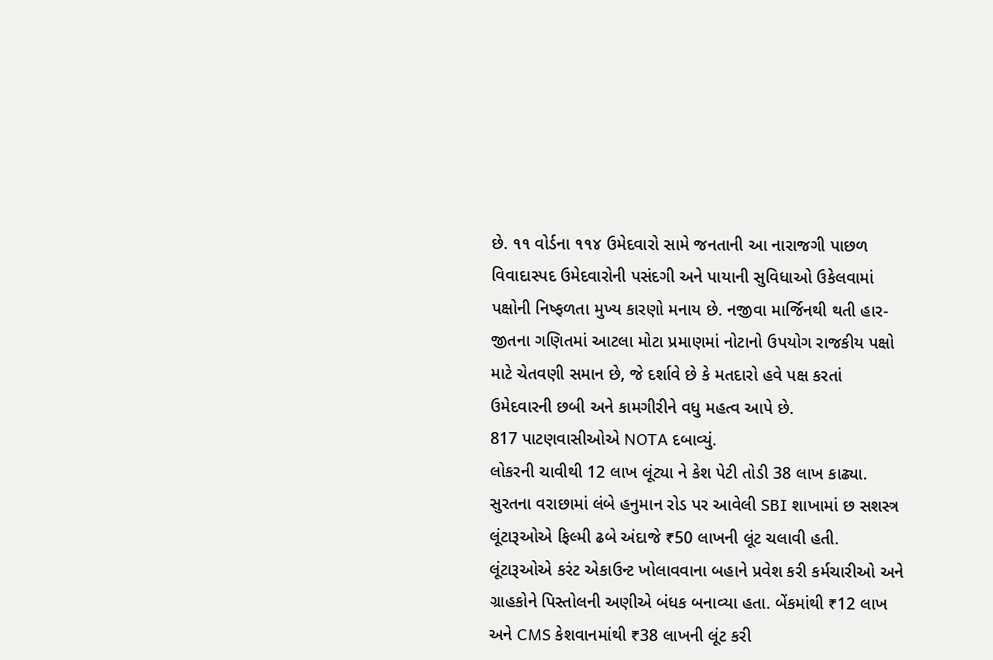છે. ૧૧ વોર્ડના ૧૧૪ ઉમેદવારો સામે જનતાની આ નારાજગી પાછળ વિવાદાસ્પદ ઉમેદવારોની પસંદગી અને પાયાની સુવિધાઓ ઉકેલવામાં પક્ષોની નિષ્ફળતા મુખ્ય કારણો મનાય છે. નજીવા માર્જિનથી થતી હાર-જીતના ગણિતમાં આટલા મોટા પ્રમાણમાં નોટાનો ઉપયોગ રાજકીય પક્ષો માટે ચેતવણી સમાન છે, જે દર્શાવે છે કે મતદારો હવે પક્ષ કરતાં ઉમેદવારની છબી અને કામગીરીને વધુ મહત્વ આપે છે.
817 પાટણવાસીઓએ NOTA દબાવ્યું.
લોકરની ચાવીથી 12 લાખ લૂંટ્યા ને કેશ પેટી તોડી 38 લાખ કાઢ્યા.
સુરતના વરાછામાં લંબે હનુમાન રોડ પર આવેલી SBI શાખામાં છ સશસ્ત્ર લૂંટારૂઓએ ફિલ્મી ઢબે અંદાજે ₹50 લાખની લૂંટ ચલાવી હતી. લૂંટારૂઓએ કરંટ એકાઉન્ટ ખોલાવવાના બહાને પ્રવેશ કરી કર્મચારીઓ અને ગ્રાહકોને પિસ્તોલની અણીએ બંધક બનાવ્યા હતા. બેંકમાંથી ₹12 લાખ અને CMS કેશવાનમાંથી ₹38 લાખની લૂંટ કરી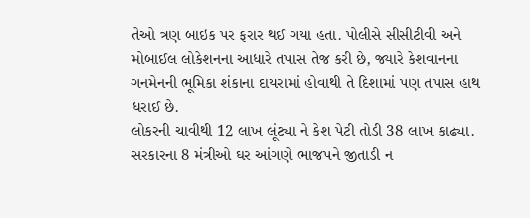તેઓ ત્રણ બાઇક પર ફરાર થઈ ગયા હતા. પોલીસે સીસીટીવી અને મોબાઈલ લોકેશનના આધારે તપાસ તેજ કરી છે, જ્યારે કેશવાનના ગનમેનની ભૂમિકા શંકાના દાયરામાં હોવાથી તે દિશામાં પણ તપાસ હાથ ધરાઈ છે.
લોકરની ચાવીથી 12 લાખ લૂંટ્યા ને કેશ પેટી તોડી 38 લાખ કાઢ્યા.
સરકારના 8 મંત્રીઓ ઘર આંગણે ભાજપને જીતાડી ન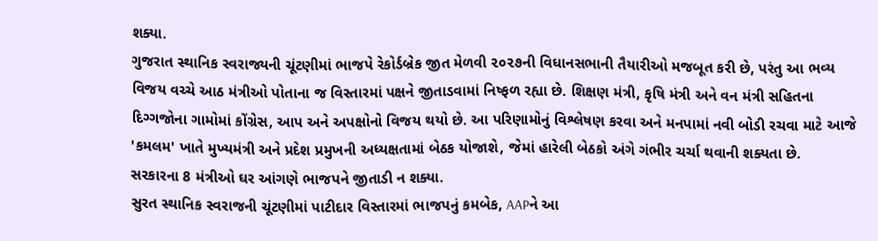શક્યા.
ગુજરાત સ્થાનિક સ્વરાજ્યની ચૂંટણીમાં ભાજપે રેકોર્ડબ્રેક જીત મેળવી ૨૦૨૭ની વિધાનસભાની તૈયારીઓ મજબૂત કરી છે, પરંતુ આ ભવ્ય વિજય વચ્ચે આઠ મંત્રીઓ પોતાના જ વિસ્તારમાં પક્ષને જીતાડવામાં નિષ્ફળ રહ્યા છે. શિક્ષણ મંત્રી, કૃષિ મંત્રી અને વન મંત્રી સહિતના દિગ્ગજોના ગામોમાં કોંગ્રેસ, આપ અને અપક્ષોનો વિજય થયો છે. આ પરિણામોનું વિશ્લેષણ કરવા અને મનપામાં નવી બોડી રચવા માટે આજે 'કમલમ' ખાતે મુખ્યમંત્રી અને પ્રદેશ પ્રમુખની અધ્યક્ષતામાં બેઠક યોજાશે, જેમાં હારેલી બેઠકો અંગે ગંભીર ચર્ચા થવાની શક્યતા છે.
સરકારના 8 મંત્રીઓ ઘર આંગણે ભાજપને જીતાડી ન શક્યા.
સુરત સ્થાનિક સ્વરાજની ચૂંટણીમાં પાટીદાર વિસ્તારમાં ભાજપનું કમબેક, AAPને આ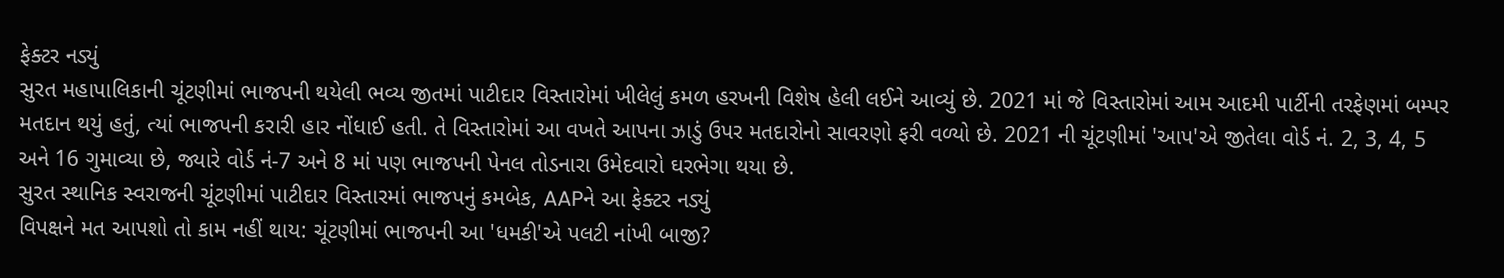ફેક્ટર નડ્યું
સુરત મહાપાલિકાની ચૂંટણીમાં ભાજપની થયેલી ભવ્ય જીતમાં પાટીદાર વિસ્તારોમાં ખીલેલું કમળ હરખની વિશેષ હેલી લઈને આવ્યું છે. 2021 માં જે વિસ્તારોમાં આમ આદમી પાર્ટીની તરફેણમાં બમ્પર મતદાન થયું હતું, ત્યાં ભાજપની કરારી હાર નોંધાઈ હતી. તે વિસ્તારોમાં આ વખતે આપના ઝાડું ઉપર મતદારોનો સાવરણો ફરી વળ્યો છે. 2021 ની ચૂંટણીમાં 'આપ'એ જીતેલા વોર્ડ નં. 2, 3, 4, 5 અને 16 ગુમાવ્યા છે, જ્યારે વોર્ડ નં-7 અને 8 માં પણ ભાજપની પેનલ તોડનારા ઉમેદવારો ઘરભેગા થયા છે.
સુરત સ્થાનિક સ્વરાજની ચૂંટણીમાં પાટીદાર વિસ્તારમાં ભાજપનું કમબેક, AAPને આ ફેક્ટર નડ્યું
વિપક્ષને મત આપશો તો કામ નહીં થાય: ચૂંટણીમાં ભાજપની આ 'ધમકી'એ પલટી નાંખી બાજી?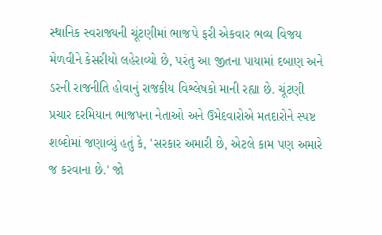સ્થાનિક સ્વરાજ્યની ચૂંટણીમાં ભાજપે ફરી એકવાર ભવ્ય વિજય મેળવીને કેસરીયો લહેરાવ્યો છે, પરંતુ આ જીતના પાયામાં દબાણ અને ડરની રાજનીતિ હોવાનું રાજકીય વિશ્લેષકો માની રહ્યા છે. ચૂંટણી પ્રચાર દરમિયાન ભાજપના નેતાઓ અને ઉમેદવારોએ મતદારોને સ્પષ્ટ શબ્દોમાં જણાવ્યું હતું કે, 'સરકાર અમારી છે, એટલે કામ પણ અમારે જ કરવાના છે.' જો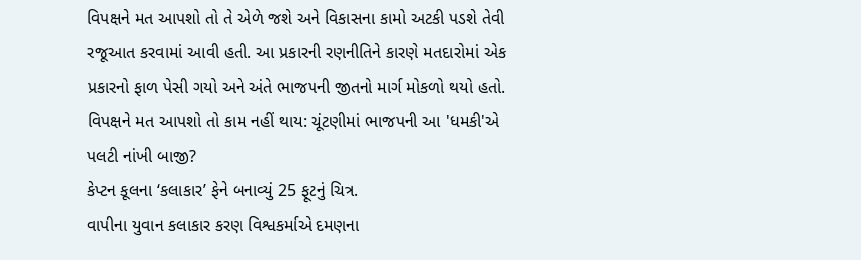વિપક્ષને મત આપશો તો તે એળે જશે અને વિકાસના કામો અટકી પડશે તેવી રજૂઆત કરવામાં આવી હતી. આ પ્રકારની રણનીતિને કારણે મતદારોમાં એક પ્રકારનો ફાળ પેસી ગયો અને અંતે ભાજપની જીતનો માર્ગ મોકળો થયો હતો.
વિપક્ષને મત આપશો તો કામ નહીં થાય: ચૂંટણીમાં ભાજપની આ 'ધમકી'એ પલટી નાંખી બાજી?
કેપ્ટન કૂલના ‘કલાકાર’ ફેને બનાવ્યું 25 ફૂટનું ચિત્ર.
વાપીના યુવાન કલાકાર કરણ વિશ્વકર્માએ દમણના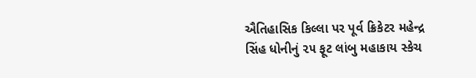ઐતિહાસિક કિલ્લા પર પૂર્વ ક્રિકેટર મહેન્દ્ર સિંહ ધોનીનું ૨૫ ફૂટ લાંબુ મહાકાય સ્કેચ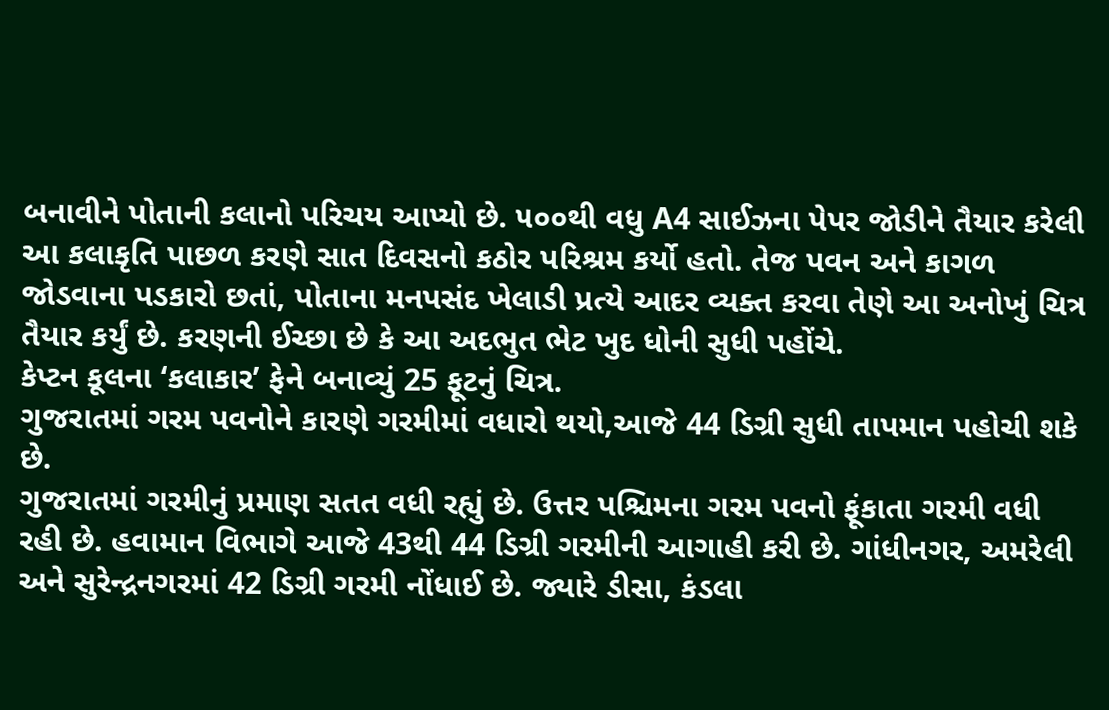બનાવીને પોતાની કલાનો પરિચય આપ્યો છે. ૫૦૦થી વધુ A4 સાઈઝના પેપર જોડીને તૈયાર કરેલી આ કલાકૃતિ પાછળ કરણે સાત દિવસનો કઠોર પરિશ્રમ કર્યો હતો. તેજ પવન અને કાગળ જોડવાના પડકારો છતાં, પોતાના મનપસંદ ખેલાડી પ્રત્યે આદર વ્યક્ત કરવા તેણે આ અનોખું ચિત્ર તૈયાર કર્યું છે. કરણની ઈચ્છા છે કે આ અદભુત ભેટ ખુદ ધોની સુધી પહોંચે.
કેપ્ટન કૂલના ‘કલાકાર’ ફેને બનાવ્યું 25 ફૂટનું ચિત્ર.
ગુજરાતમાં ગરમ પવનોને કારણે ગરમીમાં વધારો થયો,આજે 44 ડિગ્રી સુધી તાપમાન પહોચી શકે છે.
ગુજરાતમાં ગરમીનું પ્રમાણ સતત વધી રહ્યું છે. ઉત્તર પશ્ચિમના ગરમ પવનો ફૂંકાતા ગરમી વધી રહી છે. હવામાન વિભાગે આજે 43થી 44 ડિગ્રી ગરમીની આગાહી કરી છે. ગાંધીનગર, અમરેલી અને સુરેન્દ્રનગરમાં 42 ડિગ્રી ગરમી નોંધાઈ છે. જ્યારે ડીસા, કંડલા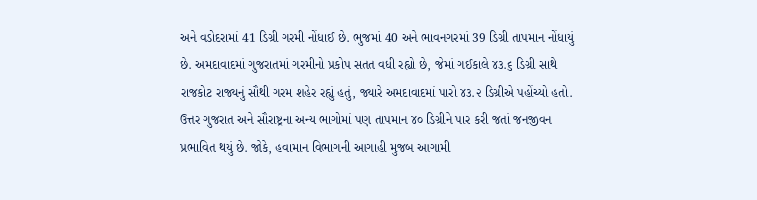અને વડોદરામાં 41 ડિગ્રી ગરમી નોંધાઈ છે. ભુજમાં 40 અને ભાવનગરમાં 39 ડિગ્રી તાપમાન નોંધાયું છે. અમદાવાદમાં ગુજરાતમાં ગરમીનો પ્રકોપ સતત વધી રહ્યો છે, જેમાં ગઈકાલે ૪૩.૬ ડિગ્રી સાથે રાજકોટ રાજ્યનું સૌથી ગરમ શહેર રહ્યું હતું, જ્યારે અમદાવાદમાં પારો ૪૩.૨ ડિગ્રીએ પહોંચ્યો હતો. ઉત્તર ગુજરાત અને સૌરાષ્ટ્રના અન્ય ભાગોમાં પણ તાપમાન ૪૦ ડિગ્રીને પાર કરી જતાં જનજીવન પ્રભાવિત થયું છે. જોકે, હવામાન વિભાગની આગાહી મુજબ આગામી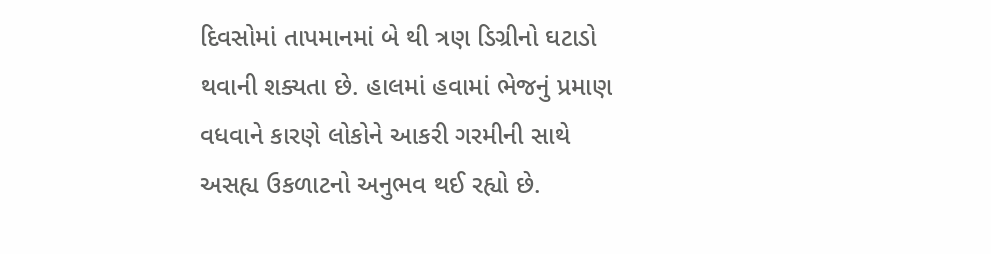દિવસોમાં તાપમાનમાં બે થી ત્રણ ડિગ્રીનો ઘટાડો થવાની શક્યતા છે. હાલમાં હવામાં ભેજનું પ્રમાણ વધવાને કારણે લોકોને આકરી ગરમીની સાથે અસહ્ય ઉકળાટનો અનુભવ થઈ રહ્યો છે.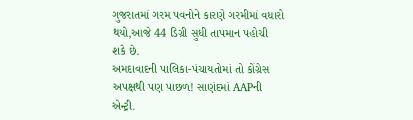ગુજરાતમાં ગરમ પવનોને કારણે ગરમીમાં વધારો થયો,આજે 44 ડિગ્રી સુધી તાપમાન પહોચી શકે છે.
અમદાવાદની પાલિકા-પંચાયતોમાં તો કોંગ્રેસ અપક્ષથી પણ પાછળ! સાણંદમાં AAPની એન્ટ્રી.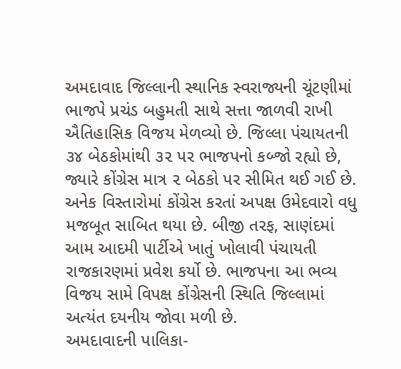અમદાવાદ જિલ્લાની સ્થાનિક સ્વરાજ્યની ચૂંટણીમાં ભાજપે પ્રચંડ બહુમતી સાથે સત્તા જાળવી રાખી ઐતિહાસિક વિજય મેળવ્યો છે. જિલ્લા પંચાયતની ૩૪ બેઠકોમાંથી ૩૨ પર ભાજપનો કબ્જો રહ્યો છે, જ્યારે કોંગ્રેસ માત્ર ૨ બેઠકો પર સીમિત થઈ ગઈ છે. અનેક વિસ્તારોમાં કોંગ્રેસ કરતાં અપક્ષ ઉમેદવારો વધુ મજબૂત સાબિત થયા છે. બીજી તરફ, સાણંદમાં આમ આદમી પાર્ટીએ ખાતું ખોલાવી પંચાયતી રાજકારણમાં પ્રવેશ કર્યો છે. ભાજપના આ ભવ્ય વિજય સામે વિપક્ષ કોંગ્રેસની સ્થિતિ જિલ્લામાં અત્યંત દયનીય જોવા મળી છે.
અમદાવાદની પાલિકા-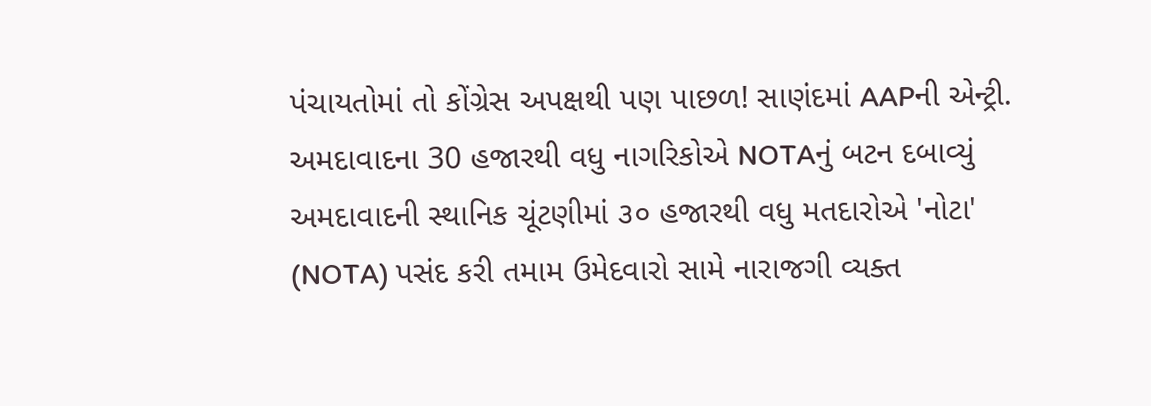પંચાયતોમાં તો કોંગ્રેસ અપક્ષથી પણ પાછળ! સાણંદમાં AAPની એન્ટ્રી.
અમદાવાદના 30 હજારથી વધુ નાગરિકોએ NOTAનું બટન દબાવ્યું
અમદાવાદની સ્થાનિક ચૂંટણીમાં ૩૦ હજારથી વધુ મતદારોએ 'નોટા' (NOTA) પસંદ કરી તમામ ઉમેદવારો સામે નારાજગી વ્યક્ત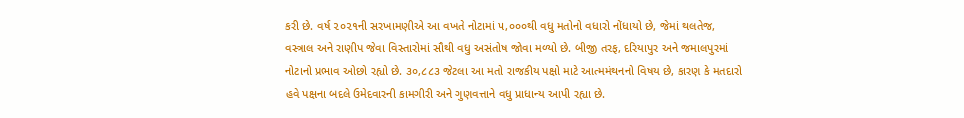કરી છે. વર્ષ ૨૦૨૧ની સરખામણીએ આ વખતે નોટામાં ૫,૦૦૦થી વધુ મતોનો વધારો નોંધાયો છે, જેમાં થલતેજ, વસ્ત્રાલ અને રાણીપ જેવા વિસ્તારોમાં સૌથી વધુ અસંતોષ જોવા મળ્યો છે. બીજી તરફ, દરિયાપુર અને જમાલપુરમાં નોટાનો પ્રભાવ ઓછો રહ્યો છે. ૩૦,૮૮૩ જેટલા આ મતો રાજકીય પક્ષો માટે આત્મમંથનનો વિષય છે, કારણ કે મતદારો હવે પક્ષના બદલે ઉમેદવારની કામગીરી અને ગુણવત્તાને વધુ પ્રાધાન્ય આપી રહ્યા છે.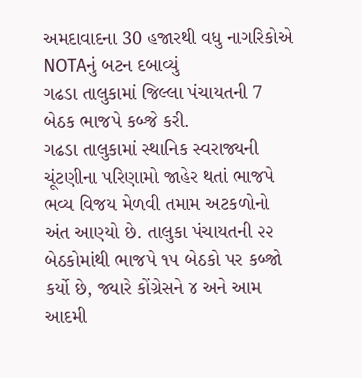અમદાવાદના 30 હજારથી વધુ નાગરિકોએ NOTAનું બટન દબાવ્યું
ગઢડા તાલુકામાં જિલ્લા પંચાયતની 7 બેઠક ભાજપે કબ્જે કરી.
ગઢડા તાલુકામાં સ્થાનિક સ્વરાજ્યની ચૂંટણીના પરિણામો જાહેર થતાં ભાજપે ભવ્ય વિજય મેળવી તમામ અટકળોનો અંત આણ્યો છે. તાલુકા પંચાયતની ૨૨ બેઠકોમાંથી ભાજપે ૧૫ બેઠકો પર કબ્જો કર્યો છે, જ્યારે કોંગ્રેસને ૪ અને આમ આદમી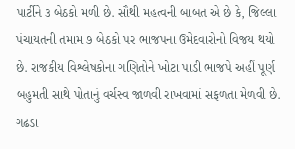પાર્ટીને ૩ બેઠકો મળી છે. સૌથી મહત્વની બાબત એ છે કે, જિલ્લા પંચાયતની તમામ ૭ બેઠકો પર ભાજપના ઉમેદવારોનો વિજય થયો છે. રાજકીય વિશ્લેષકોના ગણિતોને ખોટા પાડી ભાજપે અહીં પૂર્ણ બહુમતી સાથે પોતાનું વર્ચસ્વ જાળવી રાખવામાં સફળતા મેળવી છે.
ગઢડા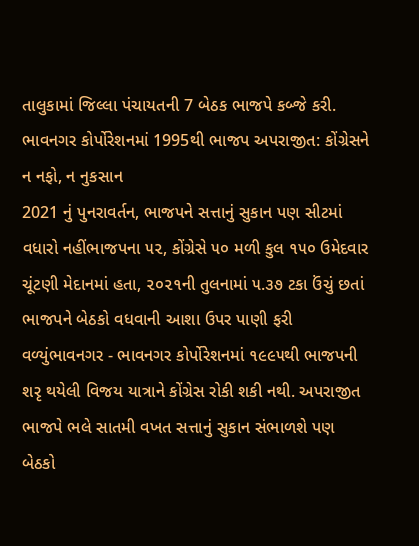તાલુકામાં જિલ્લા પંચાયતની 7 બેઠક ભાજપે કબ્જે કરી.
ભાવનગર કોર્પોરેશનમાં 1995થી ભાજપ અપરાજીત: કોંગ્રેસને ન નફો, ન નુકસાન
2021 નું પુનરાવર્તન, ભાજપને સત્તાનું સુકાન પણ સીટમાં વધારો નહીંભાજપના ૫૨, કોંગ્રેસે ૫૦ મળી કુલ ૧૫૦ ઉમેદવાર ચૂંટણી મેદાનમાં હતા, ૨૦૨૧ની તુલનામાં ૫.૩૭ ટકા ઉંચું છતાં ભાજપને બેઠકો વધવાની આશા ઉપર પાણી ફરી વળ્યુંભાવનગર - ભાવનગર કોર્પોરેશનમાં ૧૯૯૫થી ભાજપની શરૃ થયેલી વિજય યાત્રાને કોંગ્રેસ રોકી શકી નથી. અપરાજીત ભાજપે ભલે સાતમી વખત સત્તાનું સુકાન સંભાળશે પણ બેઠકો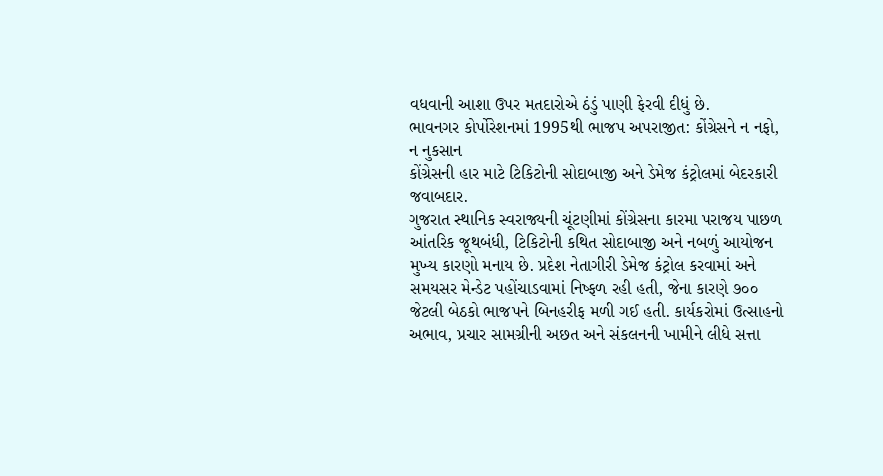વધવાની આશા ઉપર મતદારોએ ઠંડું પાણી ફેરવી દીધું છે.
ભાવનગર કોર્પોરેશનમાં 1995થી ભાજપ અપરાજીત: કોંગ્રેસને ન નફો, ન નુકસાન
કોંગ્રેસની હાર માટે ટિકિટોની સોદાબાજી અને ડેમેજ કંટ્રોલમાં બેદરકારી જવાબદાર.
ગુજરાત સ્થાનિક સ્વરાજ્યની ચૂંટણીમાં કોંગ્રેસના કારમા પરાજય પાછળ આંતરિક જૂથબંધી, ટિકિટોની કથિત સોદાબાજી અને નબળું આયોજન મુખ્ય કારણો મનાય છે. પ્રદેશ નેતાગીરી ડેમેજ કંટ્રોલ કરવામાં અને સમયસર મેન્ડેટ પહોંચાડવામાં નિષ્ફળ રહી હતી, જેના કારણે ૭૦૦ જેટલી બેઠકો ભાજપને બિનહરીફ મળી ગઈ હતી. કાર્યકરોમાં ઉત્સાહનો અભાવ, પ્રચાર સામગ્રીની અછત અને સંકલનની ખામીને લીધે સત્તા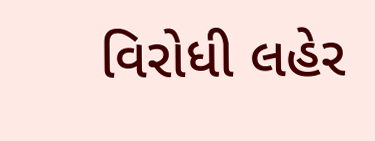વિરોધી લહેર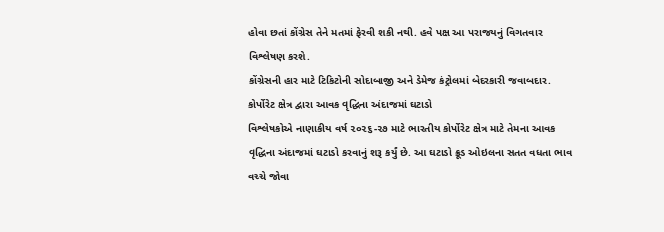હોવા છતાં કોંગ્રેસ તેને મતમાં ફેરવી શકી નથી. હવે પક્ષ આ પરાજયનું વિગતવાર વિશ્લેષણ કરશે.
કોંગ્રેસની હાર માટે ટિકિટોની સોદાબાજી અને ડેમેજ કંટ્રોલમાં બેદરકારી જવાબદાર.
કોર્પોરેટ ક્ષેત્ર દ્વારા આવક વૃદ્ધિના અંદાજમાં ઘટાડો
વિશ્લેષકોએ નાણાકીય વર્ષ ૨૦૨૬-૨૭ માટે ભારતીય કોર્પોરેટ ક્ષેત્ર માટે તેમના આવક વૃદ્ધિના અંદાજમાં ઘટાડો કરવાનું શરૂ કર્યું છે. આ ઘટાડો ક્રૂડ ઓઇલના સતત વધતા ભાવ વચ્ચે જોવા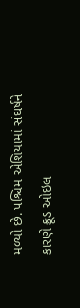મળ્યો છે. પશ્ચિમ એશિયામાં સંઘર્ષને કારણે ક્રૂડ ઓઇલ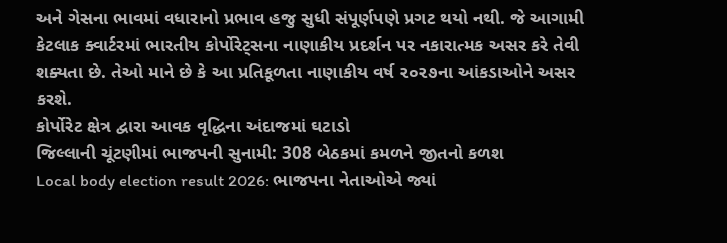અને ગેસના ભાવમાં વધારાનો પ્રભાવ હજુ સુધી સંપૂર્ણપણે પ્રગટ થયો નથી. જે આગામી કેટલાક ક્વાર્ટરમાં ભારતીય કોર્પોરેટ્સના નાણાકીય પ્રદર્શન પર નકારાત્મક અસર કરે તેવી શક્યતા છે. તેઓ માને છે કે આ પ્રતિકૂળતા નાણાકીય વર્ષ ૨૦૨૭ના આંકડાઓને અસર કરશે.
કોર્પોરેટ ક્ષેત્ર દ્વારા આવક વૃદ્ધિના અંદાજમાં ઘટાડો
જિલ્લાની ચૂંટણીમાં ભાજપની સુનામી: 308 બેઠકમાં કમળને જીતનો કળશ
Local body election result 2026: ભાજપના નેતાઓએ જ્યાં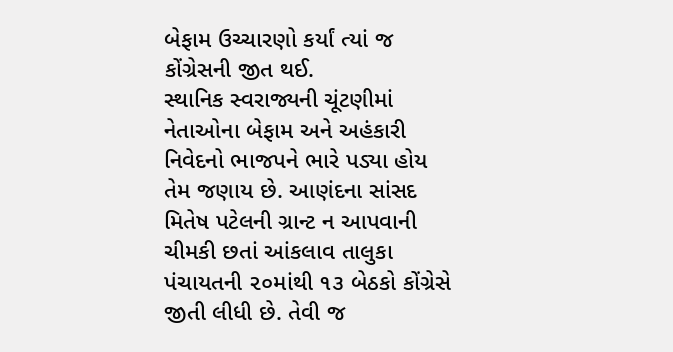બેફામ ઉચ્ચારણો કર્યાં ત્યાં જ કોંગ્રેસની જીત થઈ.
સ્થાનિક સ્વરાજ્યની ચૂંટણીમાં નેતાઓના બેફામ અને અહંકારી નિવેદનો ભાજપને ભારે પડ્યા હોય તેમ જણાય છે. આણંદના સાંસદ મિતેષ પટેલની ગ્રાન્ટ ન આપવાની ચીમકી છતાં આંકલાવ તાલુકા પંચાયતની ૨૦માંથી ૧૩ બેઠકો કોંગ્રેસે જીતી લીધી છે. તેવી જ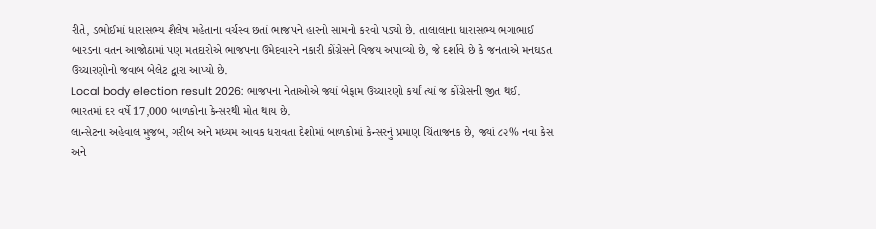રીતે, ડભોઈમાં ધારાસભ્ય શૈલેષ મહેતાના વર્ચસ્વ છતાં ભાજપને હારનો સામનો કરવો પડ્યો છે. તાલાલાના ધારાસભ્ય ભગાભાઈ બારડના વતન આજોઠામાં પણ મતદારોએ ભાજપના ઉમેદવારને નકારી કોંગ્રેસને વિજય અપાવ્યો છે, જે દર્શાવે છે કે જનતાએ મનઘડત ઉચ્ચારણોનો જવાબ બેલેટ દ્વારા આપ્યો છે.
Local body election result 2026: ભાજપના નેતાઓએ જ્યાં બેફામ ઉચ્ચારણો કર્યાં ત્યાં જ કોંગ્રેસની જીત થઈ.
ભારતમાં દર વર્ષે 17,000 બાળકોના કેન્સરથી મોત થાય છે.
લાન્સેટના અહેવાલ મુજબ, ગરીબ અને મધ્યમ આવક ધરાવતા દેશોમાં બાળકોમાં કેન્સરનું પ્રમાણ ચિંતાજનક છે, જ્યાં ૮૨% નવા કેસ અને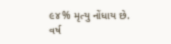૯૪% મૃત્યુ નોંધાય છે. વર્ષ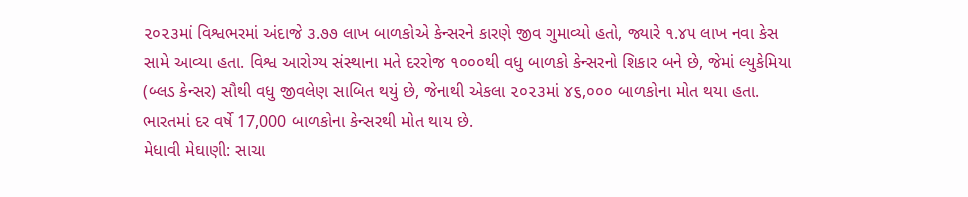૨૦૨૩માં વિશ્વભરમાં અંદાજે ૩.૭૭ લાખ બાળકોએ કેન્સરને કારણે જીવ ગુમાવ્યો હતો, જ્યારે ૧.૪૫ લાખ નવા કેસ સામે આવ્યા હતા. વિશ્વ આરોગ્ય સંસ્થાના મતે દરરોજ ૧૦૦૦થી વધુ બાળકો કેન્સરનો શિકાર બને છે, જેમાં લ્યુકેમિયા (બ્લડ કેન્સર) સૌથી વધુ જીવલેણ સાબિત થયું છે, જેનાથી એકલા ૨૦૨૩માં ૪૬,૦૦૦ બાળકોના મોત થયા હતા.
ભારતમાં દર વર્ષે 17,000 બાળકોના કેન્સરથી મોત થાય છે.
મેધાવી મેઘાણી: સાચા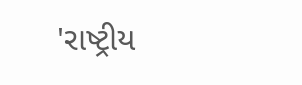'રાષ્ટ્રીય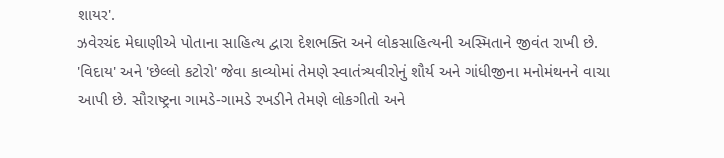શાયર'.
ઝવેરચંદ મેઘાણીએ પોતાના સાહિત્ય દ્વારા દેશભક્તિ અને લોકસાહિત્યની અસ્મિતાને જીવંત રાખી છે. 'વિદાય' અને 'છેલ્લો કટોરો' જેવા કાવ્યોમાં તેમણે સ્વાતંત્ર્યવીરોનું શૌર્ય અને ગાંધીજીના મનોમંથનને વાચા આપી છે. સૌરાષ્ટ્રના ગામડે-ગામડે રખડીને તેમણે લોકગીતો અને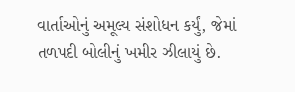વાર્તાઓનું અમૂલ્ય સંશોધન કર્યું, જેમાં તળપદી બોલીનું ખમીર ઝીલાયું છે.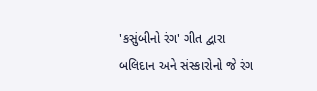'કસુંબીનો રંગ' ગીત દ્વારા બલિદાન અને સંસ્કારોનો જે રંગ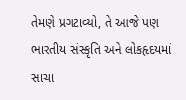તેમણે પ્રગટાવ્યો, તે આજે પણ ભારતીય સંસ્કૃતિ અને લોકહૃદયમાં સાચા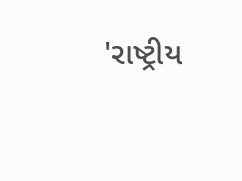'રાષ્ટ્રીય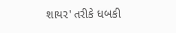શાયર' તરીકે ધબકી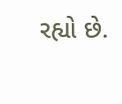રહ્યો છે.